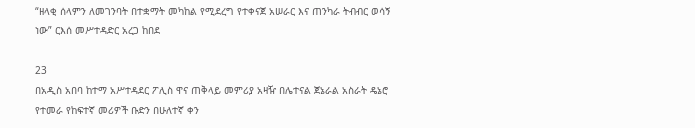“ዘላቂ ሰላምን ለመገንባት በተቋማት መካከል የሚደረግ የተቀናጀ አሠራር እና ጠንካራ ትብብር ወሳኝ ነው” ርእሰ መሥተዳድር አረጋ ከበደ

23
በአዲስ አበባ ከተማ አሥተዳደር ፖሊስ ዋና ጠቅላይ መምሪያ አዛዥ በሌተናል ጀኔራል አስራት ዴኔሮ የተመራ የከፍተኛ መሪዎች ቡድን በሁለተኛ ቀን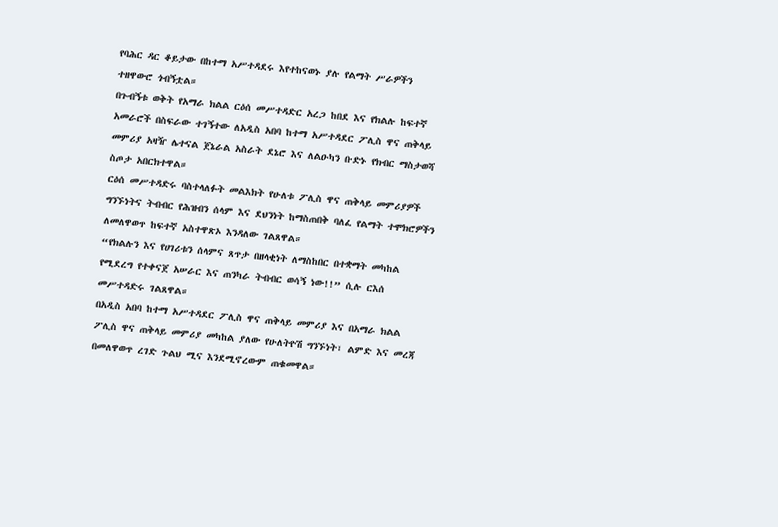የባሕር ዳር ቆይታው በከተማ አሥተዳደሩ እየተከናወኑ ያሉ የልማት ሥራዎችን ተዘዋውሮ ጎብኝቷል።
በጉብኝቱ ወቅት የአማራ ክልል ርዕሰ መሥተዳድር አረጋ ከበደ እና የክልሉ ከፍተኛ አመራሮች በስፍራው ተገኝተው ለአዲስ አበባ ከተማ አሥተዳደር ፖሊስ ዋና ጠቅላይ መምሪያ አዛዥ ሌተናል ጀኔራል አስራት ደኔሮ እና ለልዑካን ቡድኑ የክብር ማስታወሻ ስጦታ አበርክተዋል።
ርዕሰ መሥተዳድሩ ባስተላለፉት መልእክት የሁለቱ ፖሊስ ዋና ጠቅላይ መምሪያዎች ግንኙነትና ትብብር የሕዝብን ሰላም እና ደህንነት ከማስጠበቅ ባለፈ የልማት ተሞክሮዎችን ለመለዋወጥ ከፍተኛ አስተዋጽኦ እንዳለው ገልጸዋል።
“የክልሉን እና የሀገሪቱን ሰላምና ጸጥታ በዘላቂነት ለማስከበር በተቋማት መካከል የሚደረግ የተቀናጀ አሠራር እና ጠንካራ ትብብር ወሳኝ ነው!!” ሲሉ ርእሰ መሥተዳድሩ ገልጸዋል።
በአዲስ አበባ ከተማ አሥተዳደር ፖሊስ ዋና ጠቅላይ መምሪያ እና በአማራ ክልል ፖሊስ ዋና ጠቅላይ መምሪያ መካከል ያለው የሁለትዮሽ ግንኙነት፣ ልምድ እና መረጃ በመለዋወጥ ረገድ ጉልህ ሚና እንደሚኖረውም ጠቁመዋል።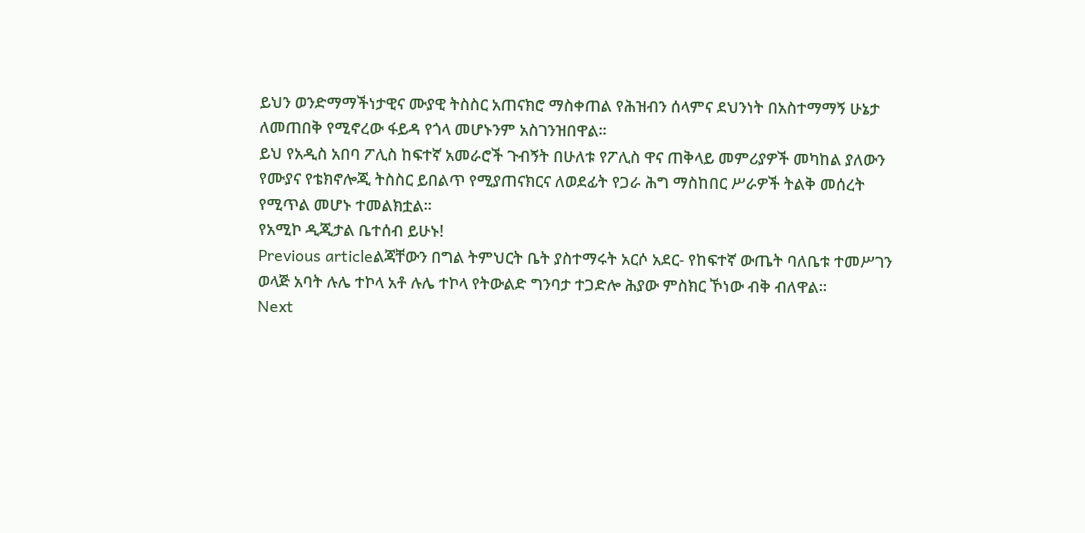ይህን ወንድማማችነታዊና ሙያዊ ትስስር አጠናክሮ ማስቀጠል የሕዝብን ሰላምና ደህንነት በአስተማማኝ ሁኔታ ለመጠበቅ የሚኖረው ፋይዳ የጎላ መሆኑንም አስገንዝበዋል።
ይህ የአዲስ አበባ ፖሊስ ከፍተኛ አመራሮች ጉብኝት በሁለቱ የፖሊስ ዋና ጠቅላይ መምሪያዎች መካከል ያለውን የሙያና የቴክኖሎጂ ትስስር ይበልጥ የሚያጠናክርና ለወደፊት የጋራ ሕግ ማስከበር ሥራዎች ትልቅ መሰረት የሚጥል መሆኑ ተመልክቷል።
የአሚኮ ዲጂታል ቤተሰብ ይሁኑ!
Previous articleልጃቸውን በግል ትምህርት ቤት ያስተማሩት አርሶ አደር- የከፍተኛ ውጤት ባለቤቱ ተመሥገን ወላጅ አባት ሉሌ ተኮላ አቶ ሉሌ ተኮላ የትውልድ ግንባታ ተጋድሎ ሕያው ምስክር ኾነው ብቅ ብለዋል።
Next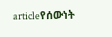articleየሰውነት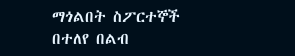ማጎልበት ስፖርተኞች በተለየ በልብ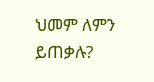ህመም ለምን ይጠቃሉ?